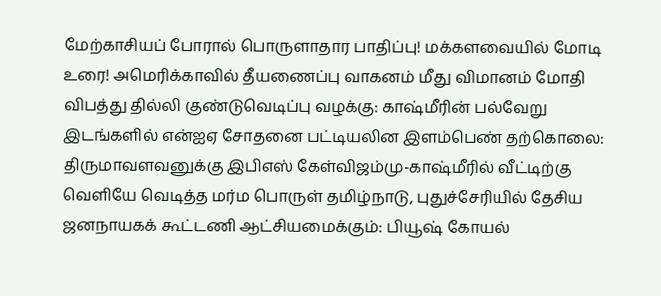மேற்காசியப் போரால் பொருளாதார பாதிப்பு! மக்களவையில் மோடி உரை! அமெரிக்காவில் தீயணைப்பு வாகனம் மீது விமானம் மோதி விபத்து தில்லி குண்டுவெடிப்பு வழக்கு: காஷ்மீரின் பல்வேறு இடங்களில் என்ஐஏ சோதனை பட்டியலின இளம்பெண் தற்கொலை: திருமாவளவனுக்கு இபிஎஸ் கேள்விஜம்மு-காஷ்மீரில் வீட்டிற்கு வெளியே வெடித்த மர்ம பொருள் தமிழ்நாடு, புதுச்சேரியில் தேசிய ஜனநாயகக் கூட்டணி ஆட்சியமைக்கும்: பியூஷ் கோயல்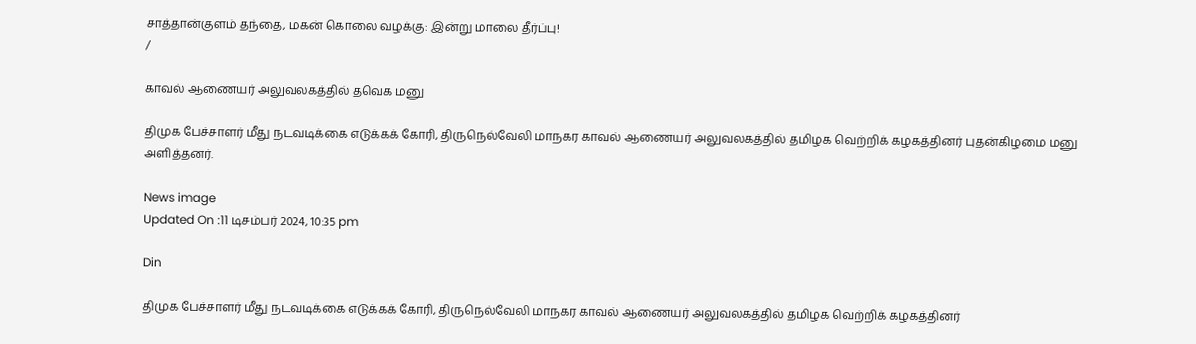சாத்தான்குளம் தந்தை, மகன் கொலை வழக்கு: இன்று மாலை தீர்ப்பு!
/

காவல் ஆணையர் அலுவலகத்தில் தவெக மனு

திமுக பேச்சாளர் மீது நடவடிக்கை எடுக்கக் கோரி, திருநெல்வேலி மாநகர காவல் ஆணையர் அலுவலகத்தில் தமிழக வெற்றிக் கழகத்தினர் புதன்கிழமை மனு அளித்தனர்.

News image
Updated On :11 டிசம்பர் 2024, 10:35 pm

Din

திமுக பேச்சாளர் மீது நடவடிக்கை எடுக்கக் கோரி, திருநெல்வேலி மாநகர காவல் ஆணையர் அலுவலகத்தில் தமிழக வெற்றிக் கழகத்தினர்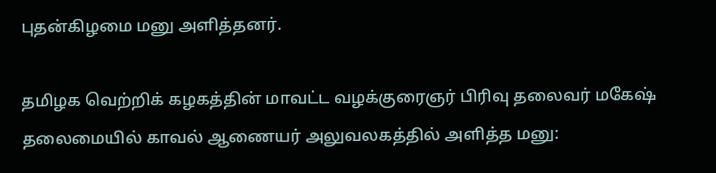புதன்கிழமை மனு அளித்தனர்.

தமிழக வெற்றிக் கழகத்தின் மாவட்ட வழக்குரைஞர் பிரிவு தலைவர் மகேஷ் தலைமையில் காவல் ஆணையர் அலுவலகத்தில் அளித்த மனு: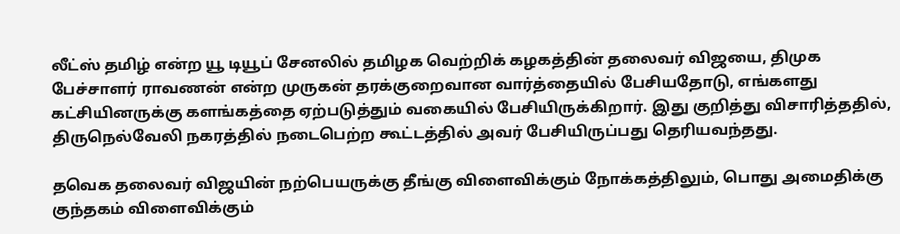லீட்ஸ் தமிழ் என்ற யூ டியூப் சேனலில் தமிழக வெற்றிக் கழகத்தின் தலைவர் விஜயை, திமுக பேச்சாளர் ராவணன் என்ற முருகன் தரக்குறைவான வார்த்தையில் பேசியதோடு, எங்களது கட்சியினருக்கு களங்கத்தை ஏற்படுத்தும் வகையில் பேசியிருக்கிறார். இது குறித்து விசாரித்ததில், திருநெல்வேலி நகரத்தில் நடைபெற்ற கூட்டத்தில் அவர் பேசியிருப்பது தெரியவந்தது.

தவெக தலைவர் விஜயின் நற்பெயருக்கு தீங்கு விளைவிக்கும் நோக்கத்திலும், பொது அமைதிக்கு குந்தகம் விளைவிக்கும்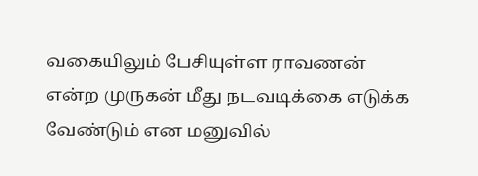வகையிலும் பேசியுள்ள ராவணன் என்ற முருகன் மீது நடவடிக்கை எடுக்க வேண்டும் என மனுவில்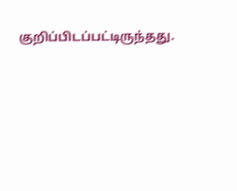குறிப்பிடப்பட்டிருந்தது.